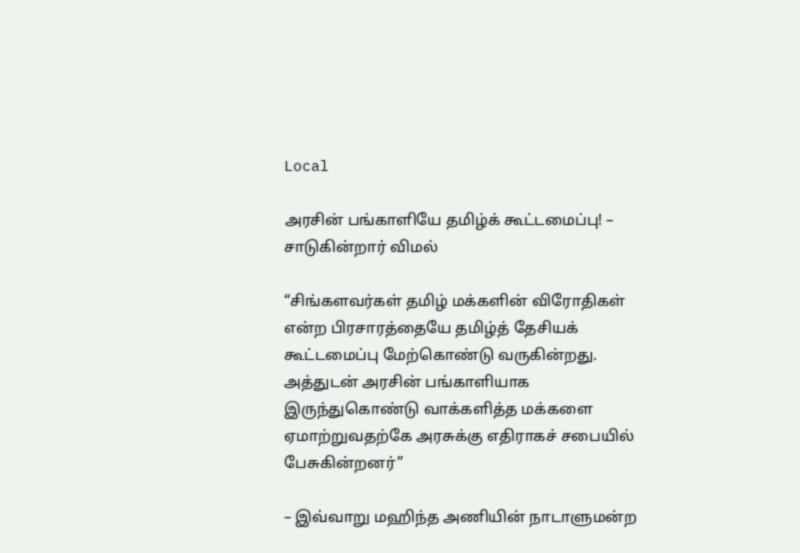Local

அரசின் பங்காளியே தமிழ்க் கூட்டமைப்பு! – சாடுகின்றார் விமல்

“சிங்களவர்கள் தமிழ் மக்களின் விரோதிகள் என்ற பிரசாரத்தையே தமிழ்த் தேசியக் கூட்டமைப்பு மேற்கொண்டு வருகின்றது. அத்துடன் அரசின் பங்காளியாக இருந்துகொண்டு வாக்களித்த மக்களை ஏமாற்றுவதற்கே அரசுக்கு எதிராகச் சபையில் பேசுகின்றனர்”

– இவ்வாறு மஹிந்த அணியின் நாடாளுமன்ற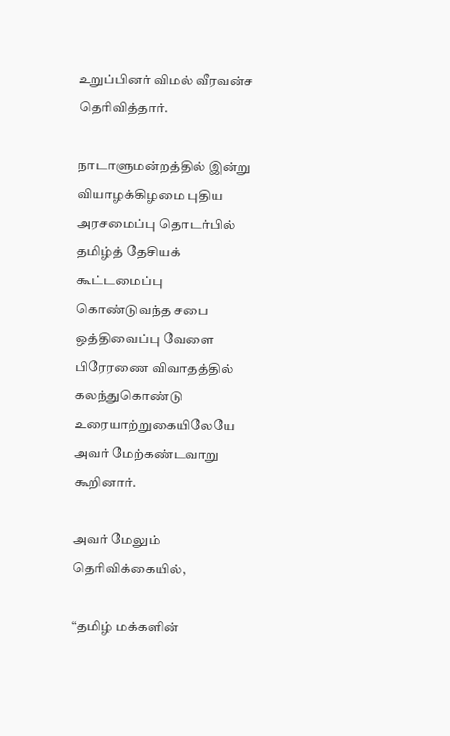உறுப்பினர் விமல் வீரவன்ச தெரிவித்தார்.

நாடாளுமன்றத்தில் இன்று வியாழக்கிழமை புதிய அரசமைப்பு தொடர்பில் தமிழ்த் தேசியக் கூட்டமைப்பு கொண்டுவந்த சபை ஒத்திவைப்பு வேளை பிரேரணை விவாதத்தில் கலந்துகொண்டு உரையாற்றுகையிலேயே அவர் மேற்கண்டவாறு கூறினார்.

அவர் மேலும் தெரிவிக்கையில்,

“தமிழ் மக்களின்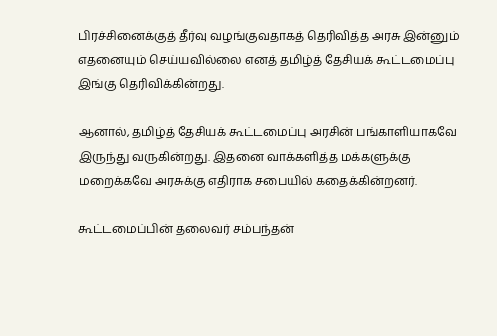பிரச்சினைக்குத் தீர்வு வழங்குவதாகத் தெரிவித்த அரசு இன்னும் எதனையும் செய்யவில்லை எனத் தமிழ்த் தேசியக் கூட்டமைப்பு இங்கு தெரிவிக்கின்றது.

ஆனால், தமிழ்த் தேசியக் கூட்டமைப்பு அரசின் பங்காளியாகவே இருந்து வருகின்றது. இதனை வாக்களித்த மக்களுக்கு மறைக்கவே அரசுக்கு எதிராக சபையில் கதைக்கின்றனர்.

கூட்டமைப்பின் தலைவர் சம்பந்தன்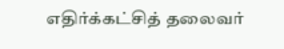எதிர்க்கட்சித் தலைவர்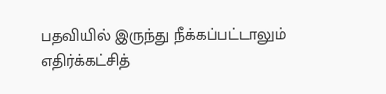பதவியில் இருந்து நீக்கப்பட்டாலும் எதிர்க்கட்சித்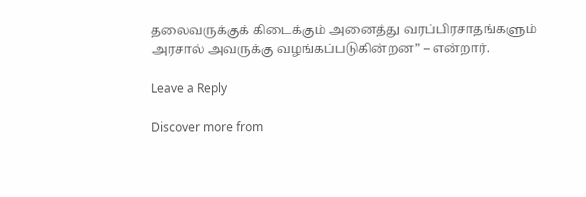தலைவருக்குக் கிடைக்கும் அனைத்து வரப்பிரசாதங்களும் அரசால் அவருக்கு வழங்கப்படுகின்றன” – என்றார்.

Leave a Reply

Discover more from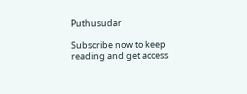Puthusudar

Subscribe now to keep reading and get access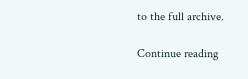to the full archive.

Continue reading